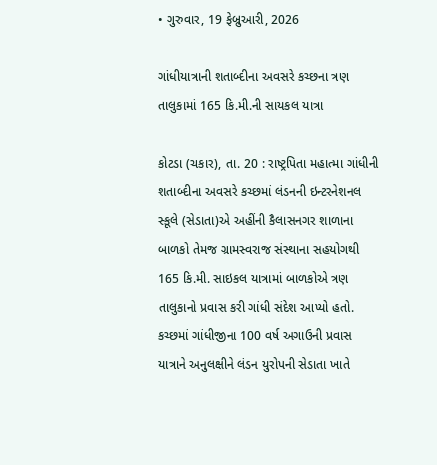• ગુરુવાર, 19 ફેબ્રુઆરી, 2026

ગાંધીયાત્રાની શતાબ્દીના અવસરે કચ્છના ત્રણ તાલુકામાં 165 કિ.મી.ની સાયકલ યાત્રા

કોટડા (ચકાર), તા. 20 : રાષ્ટ્રપિતા મહાત્મા ગાંધીની શતાબ્દીના અવસરે કચ્છમાં લંડનની ઇન્ટરનેશનલ સ્કૂલે (સેડાતા)એ અહીંની કૈલાસનગર શાળાના બાળકો તેમજ ગ્રામસ્વરાજ સંસ્થાના સહયોગથી 165 કિ.મી. સાઇકલ યાત્રામાં બાળકોએ ત્રણ તાલુકાનો પ્રવાસ કરી ગાંધી સંદેશ આપ્યો હતો. કચ્છમાં ગાંધીજીના 100 વર્ષ અગાઉની પ્રવાસ યાત્રાને અનુલક્ષીને લંડન યુરોપની સેડાતા ખાતે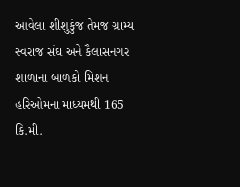આવેલા શીશુકુંજ તેમજ ગ્રામ્ય સ્વરાજ સંઘ અને કૈલાસનગર શાળાના બાળકો મિશન હરિઓમના માધ્યમથી 165 કિ.મી.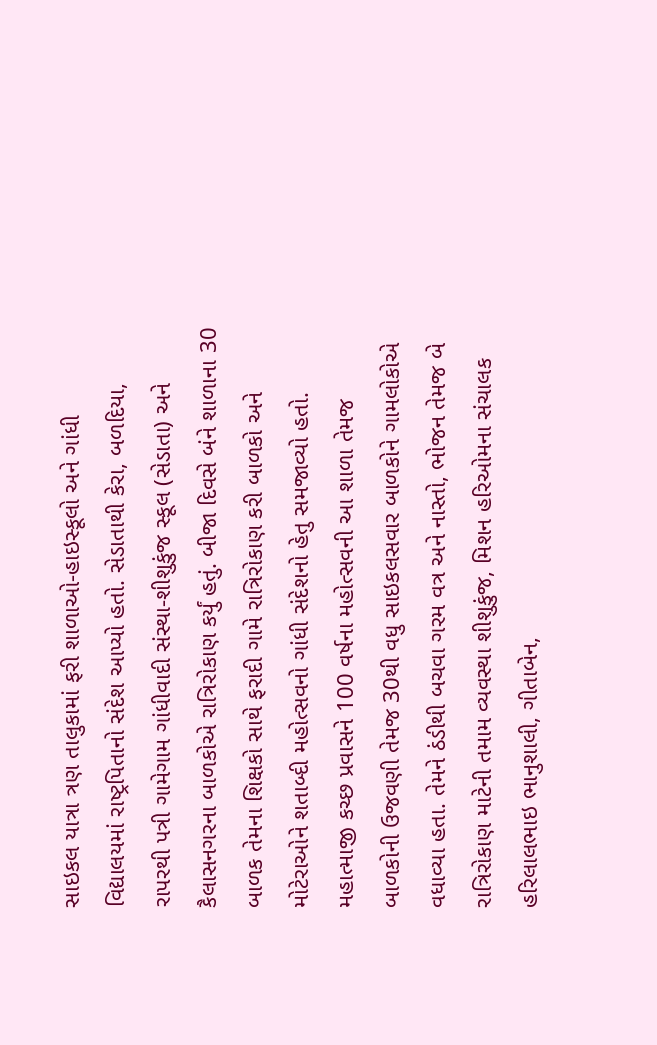સાઇકલ યાત્રા ત્રણ તાલુકામાં ફરી શાળાઓ-હાઇસ્કૂલો અને ગાંધી વિદ્યાલયમાં રાષ્ટ્રપિતાનો સંદેશ આપ્યો હતો. સેડાતાથી કેરા, બળદિયા, રાપરથી પત્રી ગામેગામ ગાંધીવાદી સંસ્થા-શીશુકુંજ સ્કૂલ (સેડાતા) અને કૈલાસનગરના બાળકોએ રાત્રિરોકાણ કર્યું હતું. બીજા દિવસે બંને શાળાના 30 બાળક તેમના શિક્ષકો સાથે ફરાદી ગામે રાત્રિરોકાણ કરી બાળકો અને મોટેરાઓને શતાબ્દી મહોત્સવનો ગાંધી સંદેશનો હેતુ સમજાવ્યો હતો. મહાત્માજી કચ્છ પ્રવાસને 100 વર્ષના મહોત્સવની આ શાળા તેમજ બાળકોની ઉજવણી તેમજ 30થી વધુ સાઇકલસવાર બાળકોને ગામલોકોએ વધાવ્યા હતા. તેમને ઠંડીથી બચવા ગરમ વત્ર અને નાસ્તો, ભોજન તેમજ બે રાત્રિરોકાણ માટેની તમામ વ્યવસ્થા શીશુકુંજ, મિશન હરિઓમના સંચાલક હરિલાલભાઇ ભાનુશાલી, ગીતાબેન,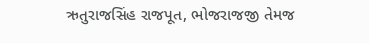ઋતુરાજસિંહ રાજપૂત, ભોજરાજજી તેમજ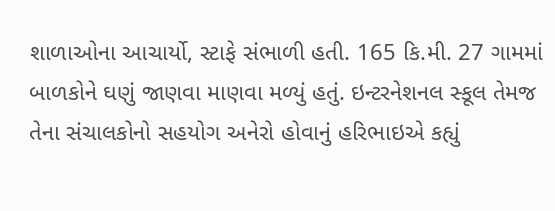શાળાઓના આચાર્યો, સ્ટાફે સંભાળી હતી. 165 કિ.મી. 27 ગામમાં બાળકોને ઘણું જાણવા માણવા મળ્યું હતું. ઇન્ટરનેશનલ સ્કૂલ તેમજ તેના સંચાલકોનો સહયોગ અનેરો હોવાનું હરિભાઇએ કહ્યું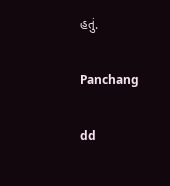હતું.

Panchang

dd